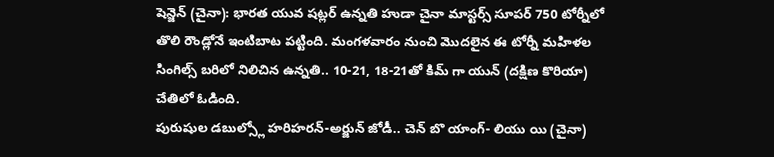షెన్జెన్ (చైనా): భారత యువ షట్లర్ ఉన్నతి హుడా చైనా మాస్టర్స్ సూపర్ 750 టోర్నీలో తొలి రౌండ్లోనే ఇంటిబాట పట్టింది. మంగళవారం నుంచి మొదలైన ఈ టోర్నీ మహిళల సింగిల్స్ బరిలో నిలిచిన ఉన్నతి.. 10-21, 18-21తో కిమ్ గా యున్ (దక్షిణ కొరియా) చేతిలో ఓడింది.
పురుషుల డబుల్స్లో హరిహరన్-అర్జున్ జోడీ.. చెన్ బొ యాంగ్- లియు యి (చైనా)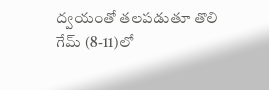ద్వయంతో తలపడుతూ తొలి గేమ్ (8-11)లో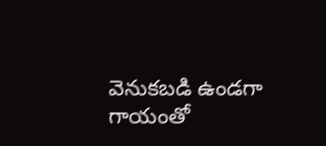వెనుకబడి ఉండగా గాయంతో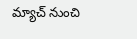మ్యాచ్ నుంచి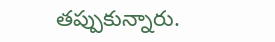తప్పుకున్నారు.